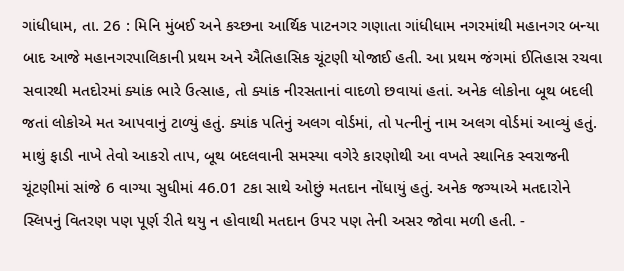ગાંધીધામ, તા. 26 : મિનિ મુંબઈ અને કચ્છના આર્થિક પાટનગર ગણાતા ગાંધીધામ નગરમાંથી મહાનગર બન્યા બાદ આજે મહાનગરપાલિકાની પ્રથમ અને ઐતિહાસિક ચૂંટણી યોજાઈ હતી. આ પ્રથમ જંગમાં ઈતિહાસ રચવા સવારથી મતદોરમાં ક્યાંક ભારે ઉત્સાહ, તો ક્યાંક નીરસતાનાં વાદળો છવાયાં હતાં. અનેક લોકોના બૂથ બદલી જતાં લોકોએ મત આપવાનું ટાળ્યું હતું. ક્યાંક પતિનું અલગ વોર્ડમાં, તો પત્નીનું નામ અલગ વોર્ડમાં આવ્યું હતું. માથું ફાડી નાખે તેવો આકરો તાપ, બૂથ બદલવાની સમસ્યા વગેરે કારણોથી આ વખતે સ્થાનિક સ્વરાજની ચૂંટણીમાં સાંજે 6 વાગ્યા સુધીમાં 46.01 ટકા સાથે ઓછું મતદાન નોંધાયું હતું. અનેક જગ્યાએ મતદારોને સ્લિપનું વિતરણ પણ પૂર્ણ રીતે થયુ ન હોવાથી મતદાન ઉપર પણ તેની અસર જોવા મળી હતી. -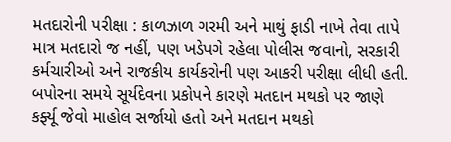મતદારોની પરીક્ષા : કાળઝાળ ગરમી અને માથું ફાડી નાખે તેવા તાપે માત્ર મતદારો જ નહીં, પણ ખડેપગે રહેલા પોલીસ જવાનો, સરકારી કર્મચારીઓ અને રાજકીય કાર્યકરોની પણ આકરી પરીક્ષા લીધી હતી. બપોરના સમયે સૂર્યદેવના પ્રકોપને કારણે મતદાન મથકો પર જાણે કર્ફ્યૂ જેવો માહોલ સર્જાયો હતો અને મતદાન મથકો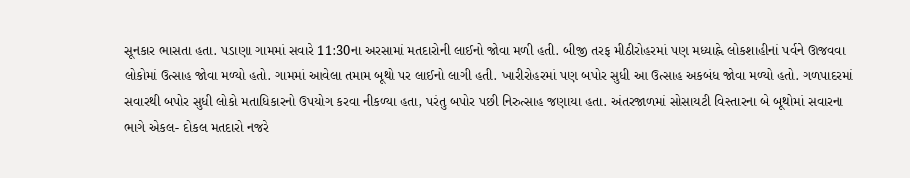સૂનકાર ભાસતા હતા. પડાણા ગામમાં સવારે 11:30ના અરસામાં મતદારોની લાઈનો જોવા મળી હતી. બીજી તરફ મીઠીરોહરમાં પણ મધ્યાહ્ને લોકશાહીનાં પર્વને ઊજવવા લોકોમાં ઉત્સાહ જોવા મળ્યો હતો. ગામમાં આવેલા તમામ બૂથો પર લાઈનો લાગી હતી. ખારીરોહરમાં પણ બપોર સુધી આ ઉત્સાહ અકબંધ જોવા મળ્યો હતો. ગળપાદરમાં સવારથી બપોર સુધી લોકો મતાધિકારનો ઉપયોગ કરવા નીકળ્યા હતા, પરંતુ બપોર પછી નિરુત્સાહ જણાયા હતા. અંતરજાળમાં સોસાયટી વિસ્તારના બે બૂથોમાં સવારના ભાગે એકલ- દોકલ મતદારો નજરે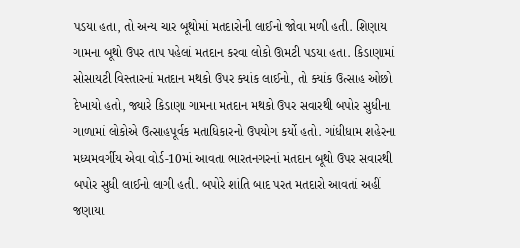પડયા હતા, તો અન્ય ચાર બૂથોમાં મતદારોની લાઈનો જોવા મળી હતી. શિણાય ગામના બૂથો ઉપર તાપ પહેલાં મતદાન કરવા લોકો ઊમટી પડયા હતા. કિડાણામાં સોસાયટી વિસ્તારનાં મતદાન મથકો ઉપર ક્યાંક લાઈનો, તો ક્યાંક ઉત્સાહ ઓછો દેખાયો હતો, જ્યારે કિડાણા ગામના મતદાન મથકો ઉપર સવારથી બપોર સુધીના ગાળામાં લોકોએ ઉત્સાહપૂર્વક મતાધિકારનો ઉપયોગ કર્યો હતો. ગાંધીધામ શહેરના મધ્યમવર્ગીય એવા વોર્ડ-10માં આવતા ભારતનગરનાં મતદાન બૂથો ઉપર સવારથી બપોર સુધી લાઈનો લાગી હતી. બપોરે શાંતિ બાદ પરત મતદારો આવતાં અહીં જણાયા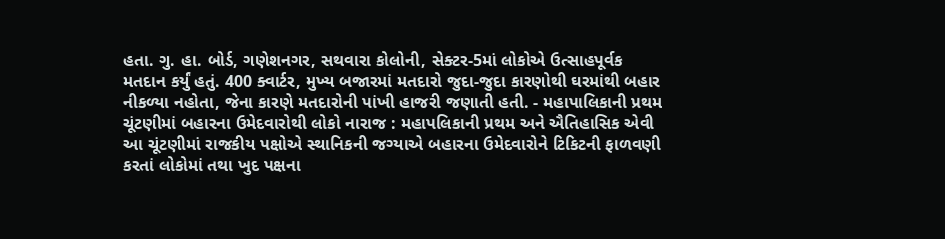હતા. ગુ. હા. બોર્ડ, ગણેશનગર, સથવારા કોલોની, સેક્ટર-5માં લોકોએ ઉત્સાહપૂર્વક મતદાન કર્યું હતું. 400 ક્વાર્ટર, મુખ્ય બજારમાં મતદારો જુદા-જુદા કારણોથી ઘરમાંથી બહાર નીકળ્યા નહોતા, જેના કારણે મતદારોની પાંખી હાજરી જણાતી હતી. - મહાપાલિકાની પ્રથમ ચૂંટણીમાં બહારના ઉમેદવારોથી લોકો નારાજ : મહાપલિકાની પ્રથમ અને ઐતિહાસિક એવી આ ચૂંટણીમાં રાજકીય પક્ષોએ સ્થાનિકની જગ્યાએ બહારના ઉમેદવારોને ટિકિટની ફાળવણી કરતાં લોકોમાં તથા ખુદ પક્ષના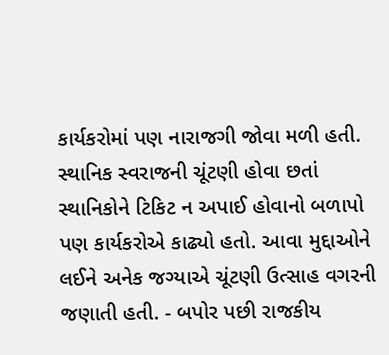કાર્યકરોમાં પણ નારાજગી જોવા મળી હતી. સ્થાનિક સ્વરાજની ચૂંટણી હોવા છતાં સ્થાનિકોને ટિકિટ ન અપાઈ હોવાનો બળાપો પણ કાર્યકરોએ કાઢ્યો હતો. આવા મુદ્દાઓને લઈને અનેક જગ્યાએ ચૂંટણી ઉત્સાહ વગરની જણાતી હતી. - બપોર પછી રાજકીય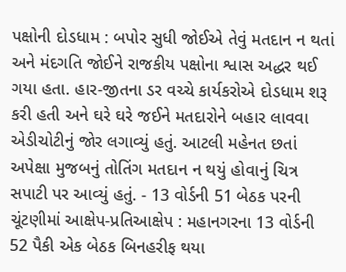પક્ષોની દોડધામ : બપોર સુધી જોઈએ તેવું મતદાન ન થતાં અને મંદગતિ જોઈને રાજકીય પક્ષોના શ્વાસ અદ્ધર થઈ ગયા હતા. હાર-જીતના ડર વચ્ચે કાર્યકરોએ દોડધામ શરૂ કરી હતી અને ઘરે ઘરે જઈને મતદારોને બહાર લાવવા એડીચોટીનું જોર લગાવ્યું હતું. આટલી મહેનત છતાં અપેક્ષા મુજબનું તોતિંગ મતદાન ન થયું હોવાનું ચિત્ર સપાટી પર આવ્યું હતું. - 13 વોર્ડની 51 બેઠક પરની ચૂંટણીમાં આક્ષેપ-પ્રતિઆક્ષેપ : મહાનગરના 13 વોર્ડની 52 પૈકી એક બેઠક બિનહરીફ થયા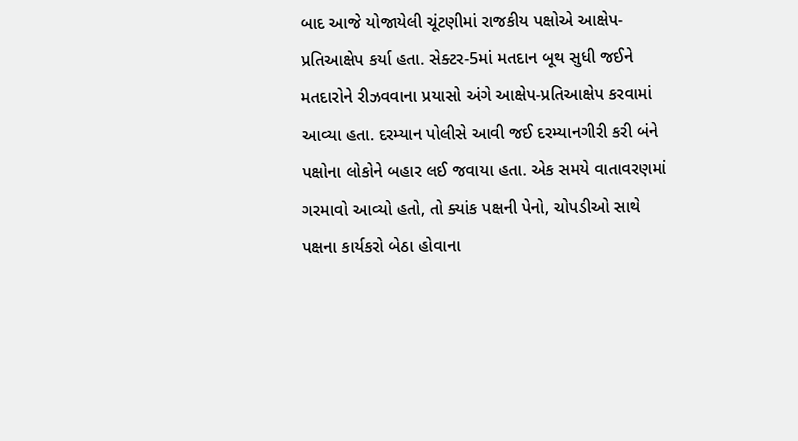બાદ આજે યોજાયેલી ચૂંટણીમાં રાજકીય પક્ષોએ આક્ષેપ-પ્રતિઆક્ષેપ કર્યા હતા. સેક્ટર-5માં મતદાન બૂથ સુધી જઈને મતદારોને રીઝવવાના પ્રયાસો અંગે આક્ષેપ-પ્રતિઆક્ષેપ કરવામાં આવ્યા હતા. દરમ્યાન પોલીસે આવી જઈ દરમ્યાનગીરી કરી બંને પક્ષોના લોકોને બહાર લઈ જવાયા હતા. એક સમયે વાતાવરણમાં ગરમાવો આવ્યો હતો, તો ક્યાંક પક્ષની પેનો, ચોપડીઓ સાથે પક્ષના કાર્યકરો બેઠા હોવાના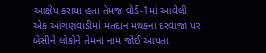આક્ષેપ કરાયા હતા તેમજ વોર્ડ-1માં આવેલી એક આંગણવાડીમાં મતદાન મથકના દરવાજા પર બેસીને લોકોને તેમનાં નામ જોઈ આપતા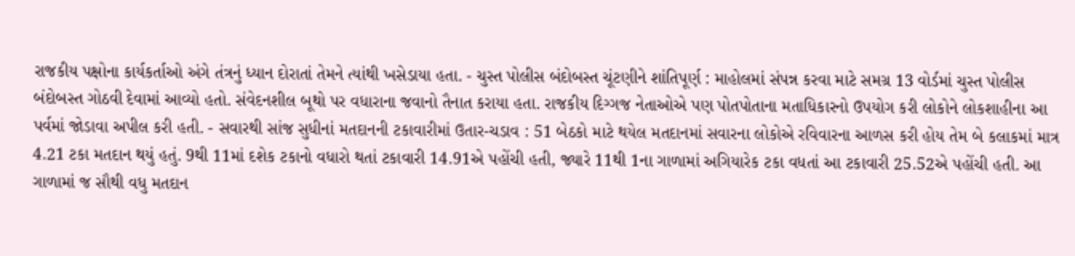રાજકીય પક્ષોના કાર્યકર્તાઓ અંગે તંત્રનું ધ્યાન દોરાતાં તેમને ત્યાંથી ખસેડાયા હતા. - ચુસ્ત પોલીસ બંદોબસ્ત ચૂંટણીને શાંતિપૂર્ણ : માહોલમાં સંપન્ન કરવા માટે સમગ્ર 13 વોર્ડમાં ચુસ્ત પોલીસ બંદોબસ્ત ગોઠવી દેવામાં આવ્યો હતો. સંવેદનશીલ બૂથો પર વધારાના જવાનો તૈનાત કરાયા હતા. રાજકીય દિગ્ગજ નેતાઓએ પણ પોતપોતાના મતાધિકારનો ઉપયોગ કરી લોકોને લોકશાહીના આ પર્વમાં જોડાવા અપીલ કરી હતી. - સવારથી સાંજ સુધીનાં મતદાનની ટકાવારીમાં ઉતાર-ચડાવ : 51 બેઠકો માટે થયેલ મતદાનમાં સવારના લોકોએ રવિવારના આળસ કરી હોય તેમ બે કલાકમાં માત્ર 4.21 ટકા મતદાન થયું હતું. 9થી 11માં દશેક ટકાનો વધારો થતાં ટકાવારી 14.91એ પહોંચી હતી, જ્યારે 11થી 1ના ગાળામાં અગિયારેક ટકા વધતાં આ ટકાવારી 25.52એ પહોંચી હતી. આ ગાળામાં જ સૌથી વધુ મતદાન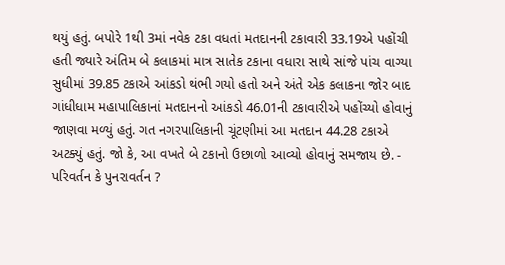થયું હતું. બપોરે 1થી 3માં નવેક ટકા વધતાં મતદાનની ટકાવારી 33.19એ પહોંચી હતી જ્યારે અંતિમ બે કલાકમાં માત્ર સાતેક ટકાના વધારા સાથે સાંજે પાંચ વાગ્યા સુધીમાં 39.85 ટકાએ આંકડો થંભી ગયો હતો અને અંતે એક કલાકના જોર બાદ ગાંધીધામ મહાપાલિકાનાં મતદાનનો આંકડો 46.01ની ટકાવારીએ પહોંચ્યો હોવાનું જાણવા મળ્યું હતું. ગત નગરપાલિકાની ચૂંટણીમાં આ મતદાન 44.28 ટકાએ અટક્યું હતું. જો કે, આ વખતે બે ટકાનો ઉછાળો આવ્યો હોવાનું સમજાય છે. - પરિવર્તન કે પુનરાવર્તન ?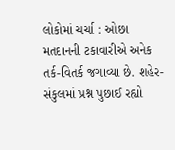લોકોમાં ચર્ચા : ઓછા મતદાનની ટકાવારીએ અનેક તર્ક-વિતર્ક જગાવ્યા છે. શહેર-સંકુલમાં પ્રશ્ન પુછાઈ રહ્યો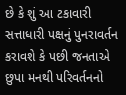છે કે શું આ ટકાવારી સત્તાધારી પક્ષનું પુનરાવર્તન કરાવશે કે પછી જનતાએ છુપા મનથી પરિવર્તનનો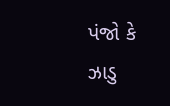પંજો કે ઝાડુ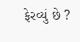ફેરવ્યું છે ?